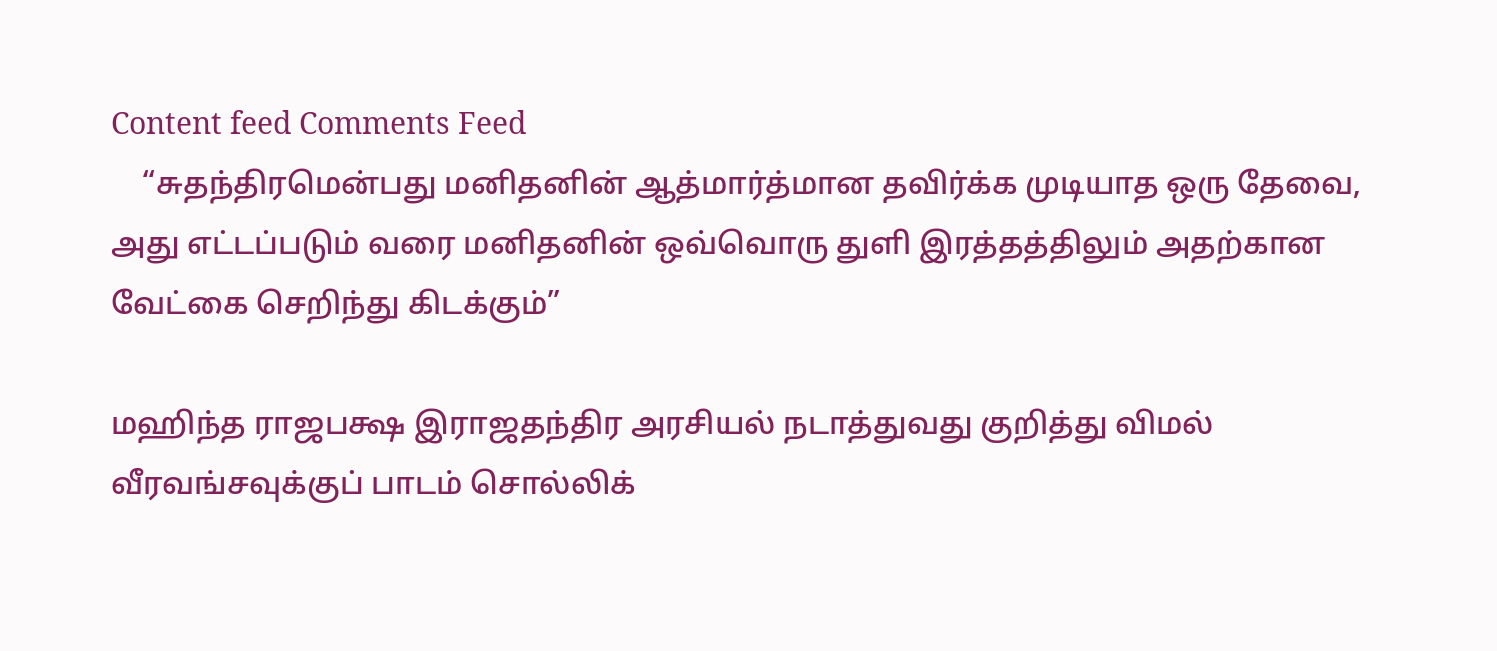Content feed Comments Feed
    “சுதந்திரமென்பது மனிதனின் ஆத்மார்த்மான தவிர்க்க முடியாத ஒரு தேவை, அது எட்டப்படும் வரை மனிதனின் ஒவ்வொரு துளி இரத்தத்திலும் அதற்கான வேட்கை செறிந்து கிடக்கும்”

மஹிந்த ராஜபக்ஷ இராஜதந்திர அரசியல் நடாத்துவது குறித்து விமல் வீரவங்சவுக்குப் பாடம் சொல்லிக்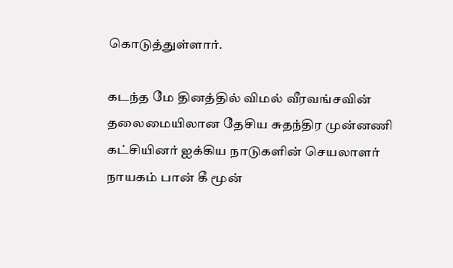கொடுத்துள்ளார்.

கடந்த மே தினத்தில் விமல் வீரவங்சவின் தலைமையிலான தேசிய சுதந்திர முன்னணி கட்சியினர் ஐக்கிய நாடுகளின் செயலாளர் நாயகம் பான் கீ மூன்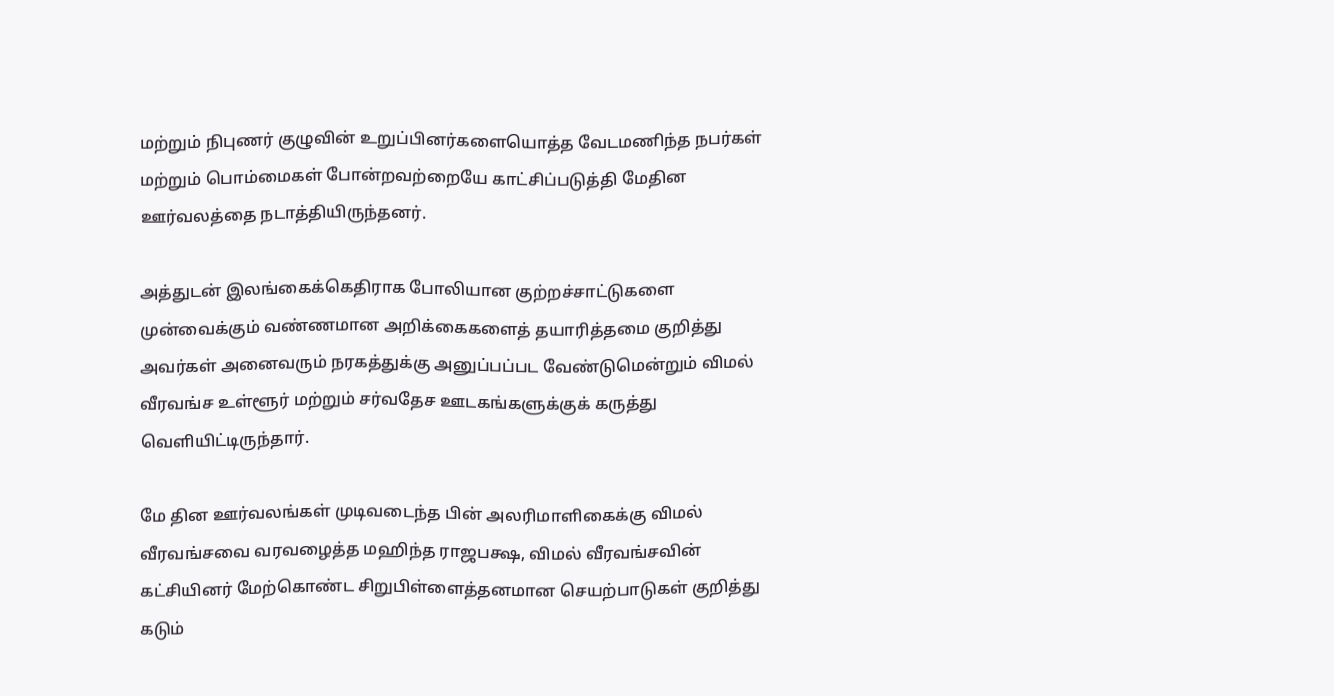மற்றும் நிபுணர் குழுவின் உறுப்பினர்களையொத்த வேடமணிந்த நபர்கள் மற்றும் பொம்மைகள் போன்றவற்றையே காட்சிப்படுத்தி மேதின ஊர்வலத்தை நடாத்தியிருந்தனர்.

அத்துடன் இலங்கைக்கெதிராக போலியான குற்றச்சாட்டுகளை முன்வைக்கும் வண்ணமான அறிக்கைகளைத் தயாரித்தமை குறித்து அவர்கள் அனைவரும் நரகத்துக்கு அனுப்பப்பட வேண்டுமென்றும் விமல் வீரவங்ச உள்ளூர் மற்றும் சர்வதேச ஊடகங்களுக்குக் கருத்து வெளியிட்டிருந்தார்.

மே தின ஊர்வலங்கள் முடிவடைந்த பின் அலரிமாளிகைக்கு விமல் வீரவங்சவை வரவழைத்த மஹிந்த ராஜபக்ஷ, விமல் வீரவங்சவின் கட்சியினர் மேற்கொண்ட சிறுபிள்ளைத்தனமான செயற்பாடுகள் குறித்து கடும்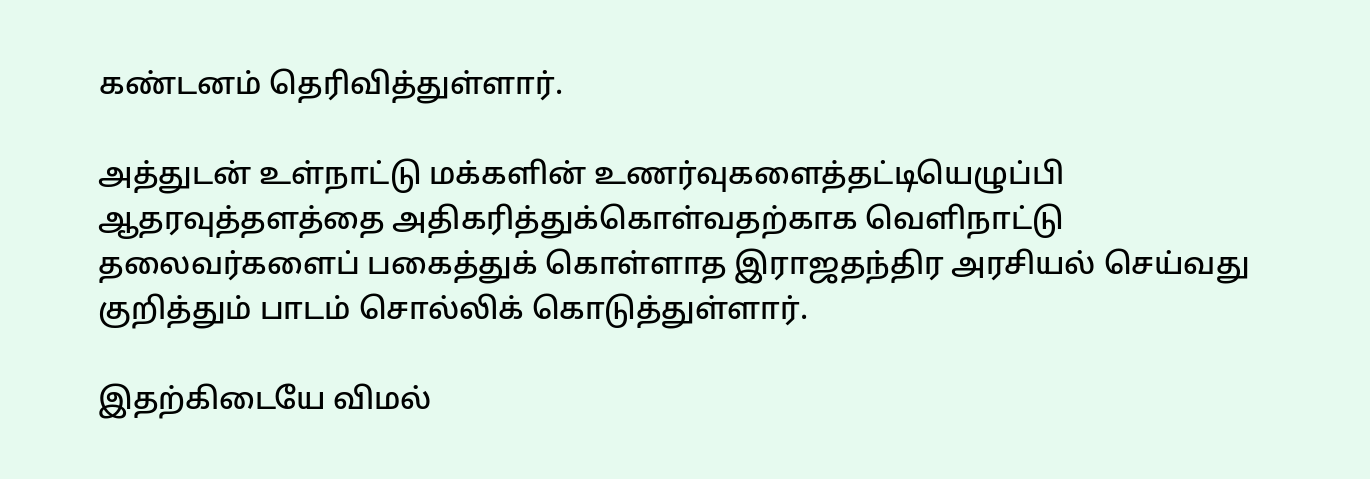கண்டனம் தெரிவித்துள்ளார்.

அத்துடன் உள்நாட்டு மக்களின் உணர்வுகளைத்தட்டியெழுப்பி ஆதரவுத்தளத்தை அதிகரித்துக்கொள்வதற்காக வெளிநாட்டு தலைவர்களைப் பகைத்துக் கொள்ளாத இராஜதந்திர அரசியல் செய்வது குறித்தும் பாடம் சொல்லிக் கொடுத்துள்ளார்.

இதற்கிடையே விமல்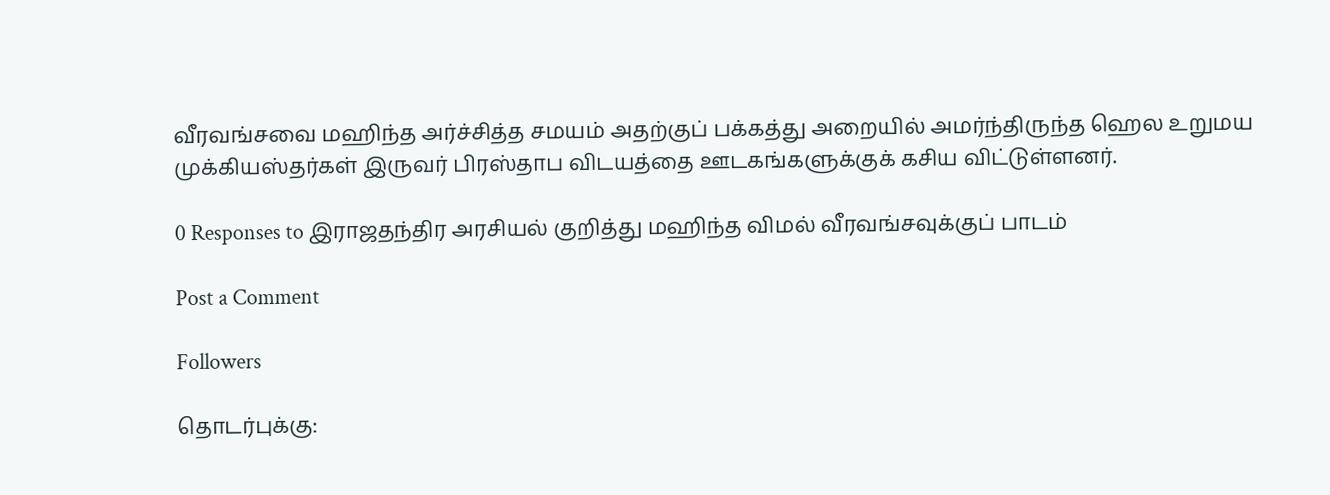வீரவங்சவை மஹிந்த அர்ச்சித்த சமயம் அதற்குப் பக்கத்து அறையில் அமர்ந்திருந்த ஹெல உறுமய முக்கியஸ்தர்கள் இருவர் பிரஸ்தாப விடயத்தை ஊடகங்களுக்குக் கசிய விட்டுள்ளனர்.

0 Responses to இராஜதந்திர அரசியல் குறித்து மஹிந்த விமல் வீரவங்சவுக்குப் பாடம்

Post a Comment

Followers

தொடர்புக்கு: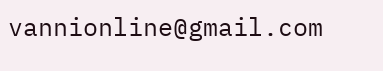vannionline@gmail.com